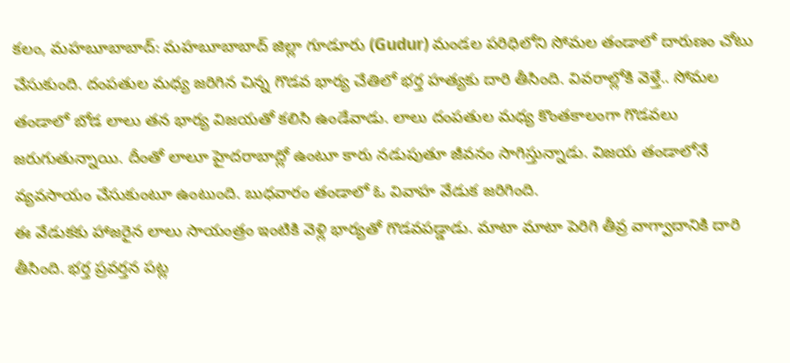కలం, మహబూబాబాద్: మహబూబాబాద్ జిల్లా గూడూరు (Gudur) మండల పరిధిలోని సోమల తండాలో దారుణం చోటు చేసుకుంది. దంపతుల మధ్య జరిగిన చిన్న గొడవ భార్య చేతిలో భర్త హత్యకు దారి తీసింది. వివరాల్లోకి వెళ్తే.. సోమల తండాలో బోడ లాలు తన భార్య విజయతో కలిసి ఉండేవాడు. లాలు దంపతుల మధ్య కొంతకాలంగా గొడవలు జరుగుతున్నాయి. దీంతో లాలూ హైదరాబాద్లో ఉంటూ కారు నడుపుతూ జీవనం సాగిస్తున్నాడు. విజయ తండాలోనే వ్యవసాయం చేసుకుంటూ ఉంటుంది. బుధవారం తండాలో ఓ వివాహ వేడుక జరిగింది.
ఈ వేడుకకు హాజరైన లాలు సాయంత్రం ఇంటికి వెళ్లి భార్యతో గొడవపడ్డాడు. మాటా మాటా పెరిగి తీవ్ర వాగ్వాదానికి దారి తీసింది. భర్త ప్రవర్తన పట్ల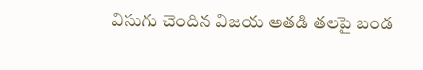విసుగు చెందిన విజయ అతడి తలపై బండ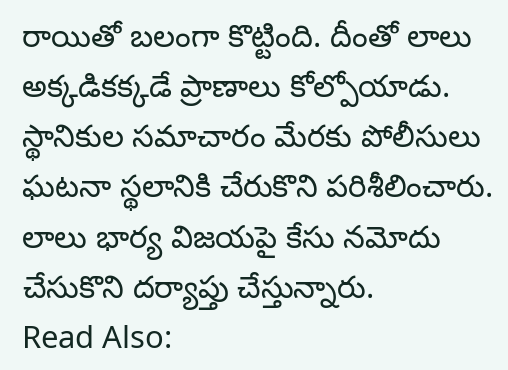రాయితో బలంగా కొట్టింది. దీంతో లాలు అక్కడికక్కడే ప్రాణాలు కోల్పోయాడు. స్థానికుల సమాచారం మేరకు పోలీసులు ఘటనా స్థలానికి చేరుకొని పరిశీలించారు. లాలు భార్య విజయపై కేసు నమోదు చేసుకొని దర్యాప్తు చేస్తున్నారు.
Read Also: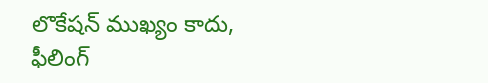లొకేషన్ ముఖ్యం కాదు, ఫీలింగ్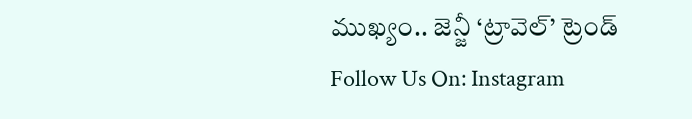ముఖ్యం.. జెన్జీ ‘ట్రావెల్’ ట్రెండ్
Follow Us On: Instagram